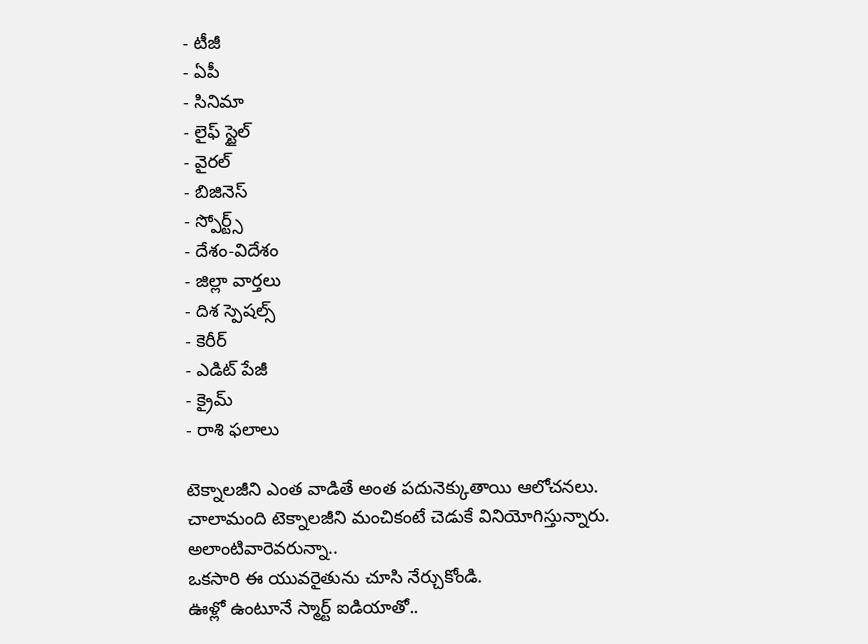- టీజీ
- ఏపీ
- సినిమా
- లైఫ్ స్టైల్
- వైరల్
- బిజినెస్
- స్పోర్ట్స్
- దేశం-విదేశం
- జిల్లా వార్తలు
- దిశ స్పెషల్స్
- కెరీర్
- ఎడిట్ పేజీ
- క్రైమ్
- రాశి ఫలాలు

టెక్నాలజీని ఎంత వాడితే అంత పదునెక్కుతాయి ఆలోచనలు.
చాలామంది టెక్నాలజీని మంచికంటే చెడుకే వినియోగిస్తున్నారు.
అలాంటివారెవరున్నా..
ఒకసారి ఈ యువరైతును చూసి నేర్చుకోండి.
ఊళ్లో ఉంటూనే స్మార్ట్ ఐడియాతో..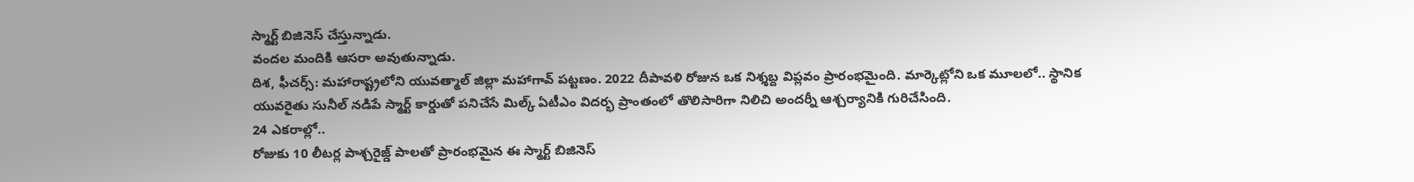స్మార్ట్ బిజినెస్ చేస్తున్నాడు.
వందల మందికి ఆసరా అవుతున్నాడు.
దిశ, ఫీచర్స్: మహారాష్ట్రలోని యువత్మాల్ జిల్లా మహాగావ్ పట్టణం. 2022 దీపావళి రోజున ఒక నిశ్శబ్ద విప్లవం ప్రారంభమైంది. మార్కెట్లోని ఒక మూలలో.. స్థానిక యువరైతు సునీల్ నడిపే స్మార్ట్ కార్డుతో పనిచేసే మిల్క్ ఏటీఎం విదర్భ ప్రాంతంలో తొలిసారిగా నిలిచి అందర్నీ ఆశ్చర్యానికి గురిచేసింది.
24 ఎకరాల్లో..
రోజుకు 10 లీటర్ల పాశ్చరైజ్డ్ పాలతో ప్రారంభమైన ఈ స్మార్ట్ బిజినెస్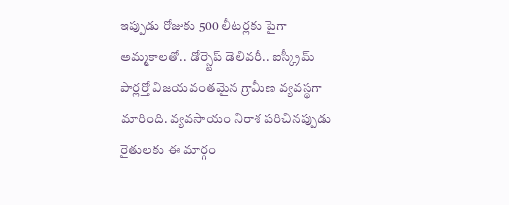ఇప్పుడు రోజుకు 500 లీటర్లకు పైగా అమ్మకాలతో.. డోర్స్టెప్ డెలివరీ.. ఐస్క్రీమ్ పార్లర్తో విజయవంతమైన గ్రామీణ వ్యవస్థగా మారింది. వ్యవసాయం నిరాశ పరిచినప్పుడు రైతులకు ఈ మార్గం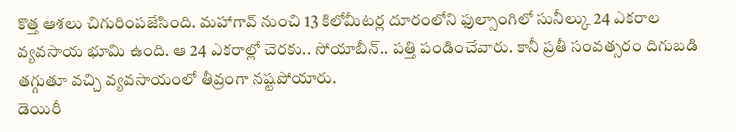కొత్త ఆశలు చిగురింపజేసింది. మహాగావ్ నుంచి 13 కిలోమీటర్ల దూరంలోని ఫుల్సాంగిలో సునీల్కు 24 ఎకరాల వ్యవసాయ భూమి ఉంది. ఆ 24 ఎకరాల్లో చెరకు.. సోయాబీన్.. పత్తి పండించేవారు. కానీ ప్రతీ సంవత్సరం దిగుబడి తగ్గుతూ వచ్చి వ్యవసాయంలో తీవ్రంగా నష్టపోయారు.
డెయిరీ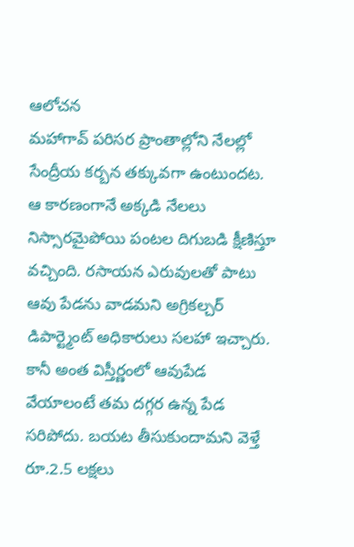ఆలోచన
మహాగావ్ పరిసర ప్రాంతాల్లోని నేలల్లో సేంద్రీయ కర్బన తక్కువగా ఉంటుందట. ఆ కారణంగానే అక్కడి నేలలు నిస్సారమైపోయి పంటల దిగుబడి క్షీణిస్తూ వచ్చింది. రసాయన ఎరువులతో పాటు ఆవు పేడను వాడమని అగ్రికల్చర్ డిపార్ట్మెంట్ అధికారులు సలహా ఇచ్చారు. కానీ అంత విస్తీర్ణంలో ఆవుపేడ వేయాలంటే తమ దగ్గర ఉన్న పేడ సరిపోదు. బయట తీసుకుందామని వెళ్తే రూ.2.5 లక్షలు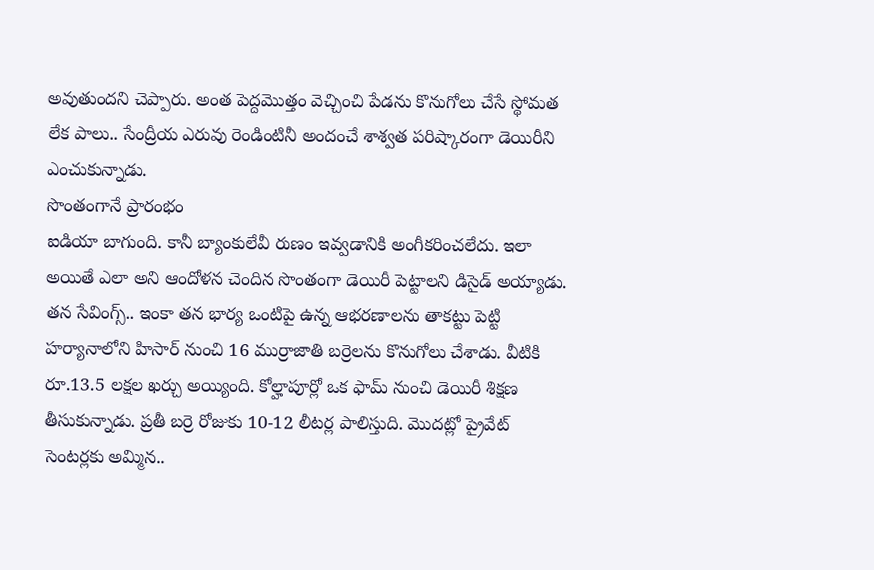అవుతుందని చెప్పారు. అంత పెద్దమొత్తం వెచ్చించి పేడను కొనుగోలు చేసే స్థోమత లేక పాలు.. సేంద్రీయ ఎరువు రెండింటినీ అందంచే శాశ్వత పరిష్కారంగా డెయిరీని ఎంచుకున్నాడు.
సొంతంగానే ప్రారంభం
ఐడియా బాగుంది. కానీ బ్యాంకులేవీ రుణం ఇవ్వడానికి అంగీకరించలేదు. ఇలా అయితే ఎలా అని ఆందోళన చెందిన సొంతంగా డెయిరీ పెట్టాలని డిసైడ్ అయ్యాడు. తన సేవింగ్స్.. ఇంకా తన భార్య ఒంటిపై ఉన్న ఆభరణాలను తాకట్టు పెట్టి హర్యానాలోని హిసార్ నుంచి 16 ముర్రాజాతి బర్రెలను కొనుగోలు చేశాడు. వీటికి రూ.13.5 లక్షల ఖర్చు అయ్యింది. కోల్హాపూర్లో ఒక ఫామ్ నుంచి డెయిరీ శిక్షణ తీసుకున్నాడు. ప్రతీ బర్రె రోజుకు 10-12 లీటర్ల పాలిస్తుది. మొదట్లో ప్రైవేట్ సెంటర్లకు అమ్మిన..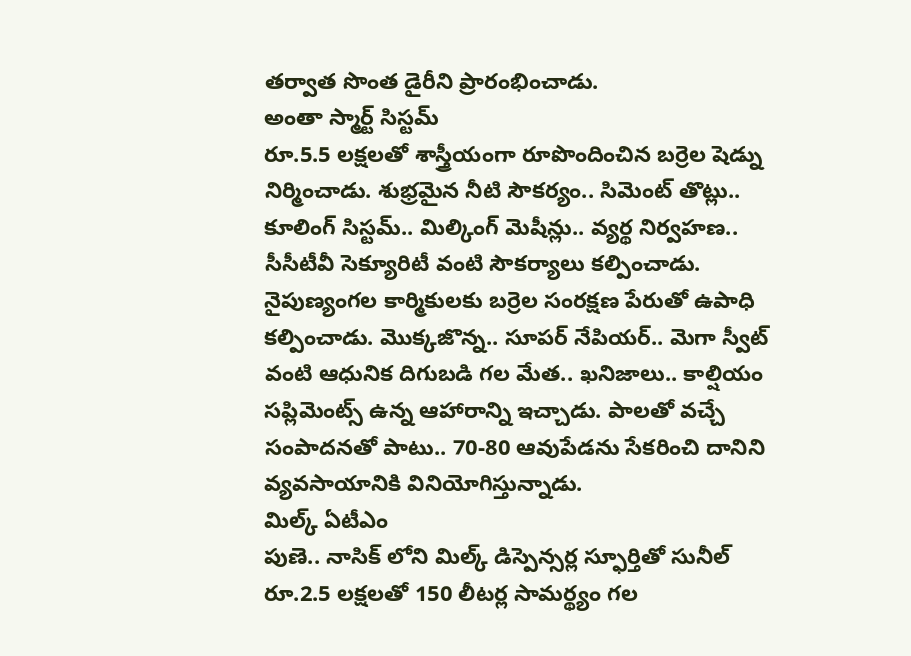తర్వాత సొంత డైరీని ప్రారంభించాడు.
అంతా స్మార్ట్ సిస్టమ్
రూ.5.5 లక్షలతో శాస్త్రీయంగా రూపొందించిన బర్రెల షెడ్ను నిర్మించాడు. శుభ్రమైన నీటి సౌకర్యం.. సిమెంట్ తొట్లు.. కూలింగ్ సిస్టమ్.. మిల్కింగ్ మెషీన్లు.. వ్యర్థ నిర్వహణ.. సీసీటీవీ సెక్యూరిటీ వంటి సౌకర్యాలు కల్పించాడు. నైపుణ్యంగల కార్మికులకు బర్రెల సంరక్షణ పేరుతో ఉపాధి కల్పించాడు. మొక్కజొన్న.. సూపర్ నేపియర్.. మెగా స్వీట్ వంటి ఆధునిక దిగుబడి గల మేత.. ఖనిజాలు.. కాల్షియం సప్లిమెంట్స్ ఉన్న ఆహారాన్ని ఇచ్చాడు. పాలతో వచ్చే సంపాదనతో పాటు.. 70-80 ఆవుపేడను సేకరించి దానిని వ్యవసాయానికి వినియోగిస్తున్నాడు.
మిల్క్ ఏటీఎం
పుణె.. నాసిక్ లోని మిల్క్ డిస్పెన్సర్ల స్ఫూర్తితో సునీల్ రూ.2.5 లక్షలతో 150 లీటర్ల సామర్థ్యం గల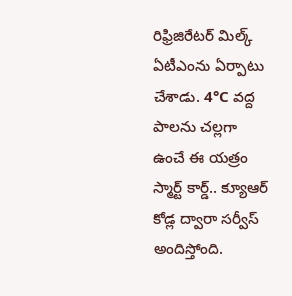రిఫ్రిజిరేటర్ మిల్క్ ఏటీఎంను ఏర్పాటు చేశాడు. 4°C వద్ద పాలను చల్లగా ఉంచే ఈ యత్రం స్మార్ట్ కార్డ్.. క్యూఆర్ కోడ్ల ద్వారా సర్వీస్ అందిస్తోంది.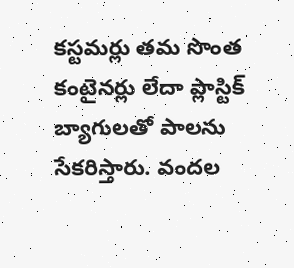కస్టమర్లు తమ సొంత కంటైనర్లు లేదా ప్లాస్టిక్ బ్యాగులతో పాలను సేకరిస్తారు. వందల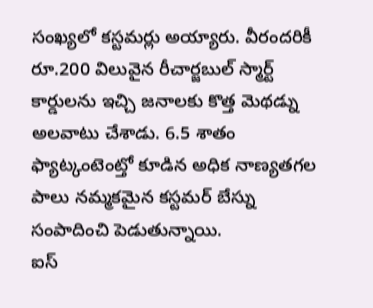సంఖ్యలో కస్టమర్లు అయ్యారు. వీరందరికీ రూ.200 విలువైన రీచార్జబుల్ స్మార్ట్ కార్డులను ఇచ్చి జనాలకు కొత్త మెథడ్ను అలవాటు చేశాడు. 6.5 శాతం ఫ్యాట్కంటెంట్తో కూడిన అధిక నాణ్యతగల పాలు నమ్మకమైన కస్టమర్ బేస్ను సంపాదించి పెడుతున్నాయి.
ఐస్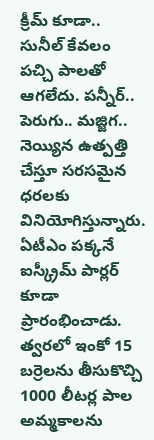క్రీమ్ కూడా..
సునీల్ కేవలం పచ్చి పాలతో ఆగలేదు. పన్నీర్.. పెరుగు.. మజ్జిగ.. నెయ్యిన ఉత్పత్తి చేస్తూ సరసమైన ధరలకు వినియోగిస్తున్నారు. ఏటీఎం పక్కనే ఐస్క్రీమ్ పార్లర్ కూడా ప్రారంభించాడు. త్వరలో ఇంకో 15 బర్రెలను తీసుకొచ్చి 1000 లీటర్ల పాల అమ్మకాలను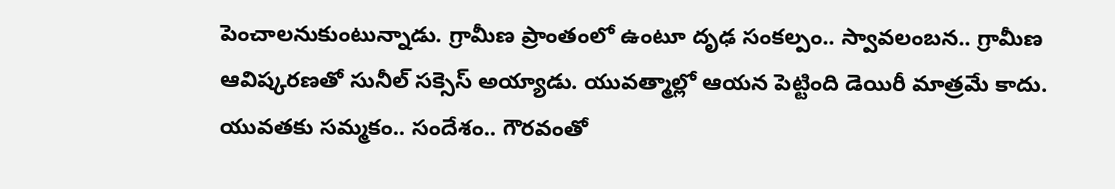పెంచాలనుకుంటున్నాడు. గ్రామీణ ప్రాంతంలో ఉంటూ దృఢ సంకల్పం.. స్వావలంబన.. గ్రామీణ ఆవిష్కరణతో సునీల్ సక్సెస్ అయ్యాడు. యువత్మాల్లో ఆయన పెట్టింది డెయిరీ మాత్రమే కాదు. యువతకు సమ్మకం.. సందేశం.. గౌరవంతో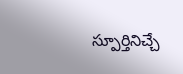స్పూర్తినిచ్చే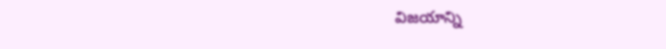విజయాన్ని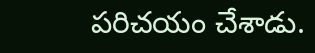పరిచయం చేశాడు.